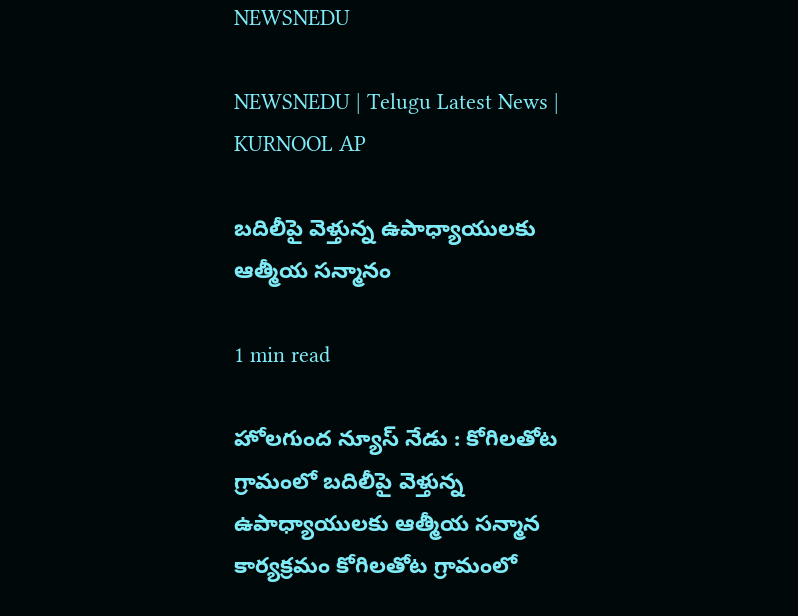NEWSNEDU

NEWSNEDU | Telugu Latest News | KURNOOL AP

బదిలీపై వెళ్తున్న ఉపాధ్యాయులకు ఆత్మీయ సన్మానం

1 min read

హోలగుంద న్యూస్ నేడు : కోగిలతోట గ్రామంలో బదిలీపై వెళ్తున్న ఉపాధ్యాయులకు ఆత్మీయ సన్మాన కార్యక్రమం కోగిలతోట గ్రామంలో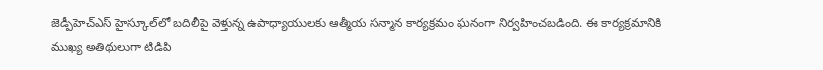జెడ్పీహెచ్‌ఎస్ హైస్కూల్‌లో బదిలీపై వెళ్తున్న ఉపాధ్యాయులకు ఆత్మీయ సన్మాన కార్యక్రమం ఘనంగా నిర్వహించబడింది. ఈ కార్యక్రమానికి ముఖ్య అతిథులుగా టిడిపి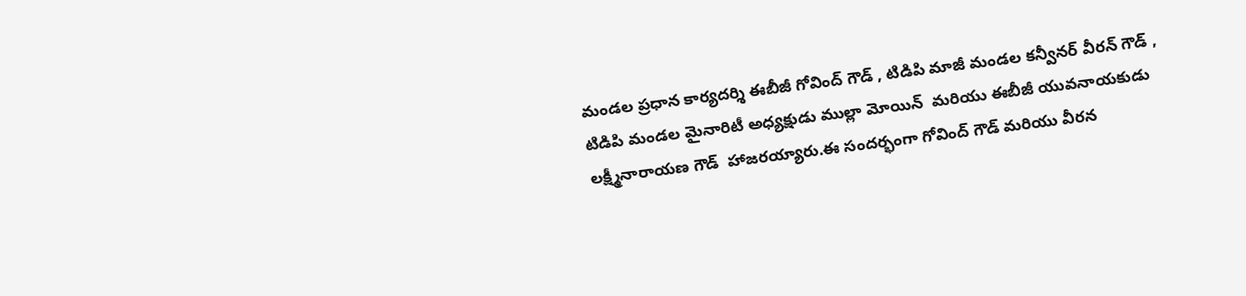మండల ప్రధాన కార్యదర్శి ఈబీజీ గోవింద్ గౌడ్ , టిడిపి మాజీ మండల కన్వీనర్ వీరన్ గౌడ్ , టిడిపి మండల మైనారిటీ అధ్యక్షుడు ముల్లా మోయిన్  మరియు ఈబీజీ యువనాయకుడు లక్ష్మీనారాయణ గౌడ్  హాజరయ్యారు.ఈ సందర్భంగా గోవింద్ గౌడ్ మరియు వీరన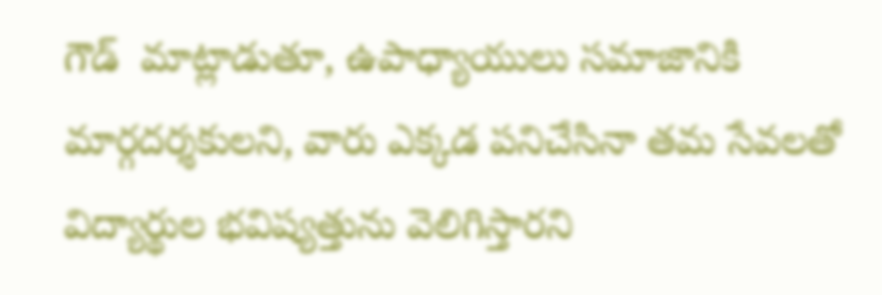గౌడ్  మాట్లాడుతూ, ఉపాధ్యాయులు సమాజానికి మార్గదర్శకులని, వారు ఎక్కడ పనిచేసినా తమ సేవలతో విద్యార్థుల భవిష్యత్తును వెలిగిస్తారని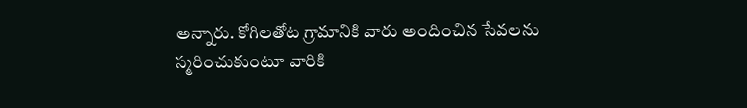అన్నారు. కోగిలతోట గ్రామానికి వారు అందించిన సేవలను స్మరించుకుంటూ వారికి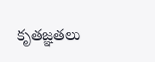కృతజ్ఞతలు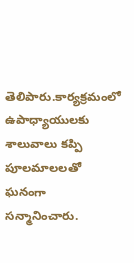తెలిపారు.కార్యక్రమంలో ఉపాధ్యాయులకు శాలువాలు కప్పి పూలమాలలతో ఘనంగా సన్మానించారు.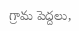గ్రామ పెద్దలు,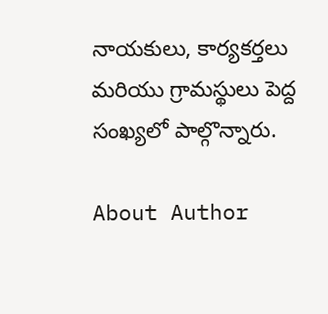నాయకులు, కార్యకర్తలు మరియు గ్రామస్థులు పెద్ద సంఖ్యలో పాల్గొన్నారు.

About Author